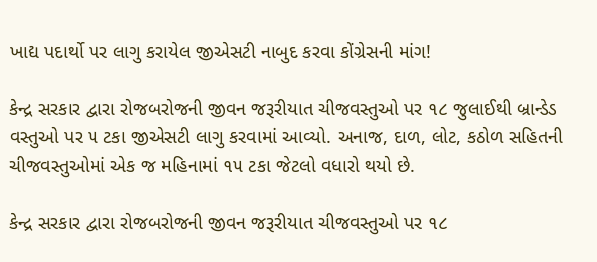ખાદ્ય પદાર્થો પર લાગુ કરાયેલ જીએસટી નાબુદ કરવા કોંગ્રેસની માંગ!

કેન્દ્ર સરકાર દ્વારા રોજબરોજની જીવન જરૂરીયાત ચીજવસ્તુઓ પર ૧૮ જુલાઈથી બ્રાન્ડેડ વસ્તુઓ પર ૫ ટકા જીએસટી લાગુ કરવામાં આવ્યો. અનાજ, દાળ, લોટ, કઠોળ સહિતની ચીજવસ્તુઓમાં એક જ મહિનામાં ૧૫ ટકા જેટલો વધારો થયો છે.

કેન્દ્ર સરકાર દ્વારા રોજબરોજની જીવન જરૂરીયાત ચીજવસ્તુઓ પર ૧૮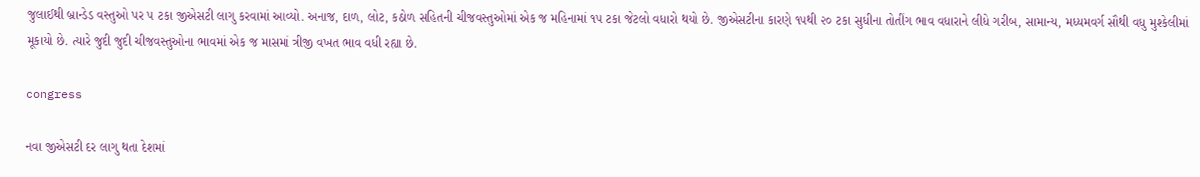જુલાઈથી બ્રાન્ડેડ વસ્તુઓ પર ૫ ટકા જીએસટી લાગુ કરવામાં આવ્યો. અનાજ, દાળ, લોટ, કઠોળ સહિતની ચીજવસ્તુઓમાં એક જ મહિનામાં ૧૫ ટકા જેટલો વધારો થયો છે. જીએસટીના કારણે ૧૫થી ૨૦ ટકા સુધીના તોતીંગ ભાવ વધારાને લીધે ગરીબ, સામાન્ય, મધ્યમવર્ગ સૌથી વધુ મુશ્કેલીમાં મૂકાયો છે. ત્યારે જુદી જુદી ચીજવસ્તુઓના ભાવમાં એક જ માસમાં ત્રીજી વખત ભાવ વધી રહ્યા છે.

congress

નવા જીએસટી દર લાગુ થતા દેશમાં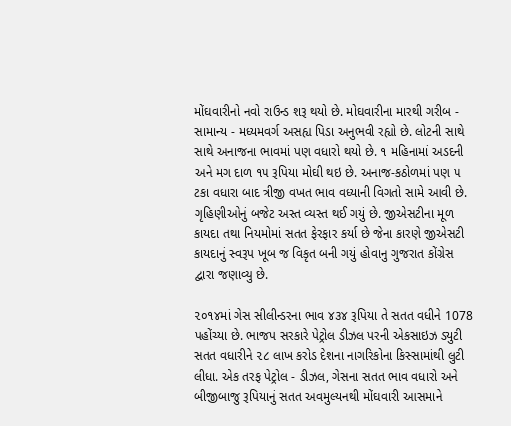મોંઘવારીનો નવો રાઉન્ડ શરૂ થયો છે. મોઘવારીના મારથી ગરીબ - સામાન્ય - મધ્યમવર્ગ અસહ્ય પિડા અનુભવી રહ્યો છે. લોટની સાથે સાથે અનાજના ભાવમાં પણ વધારો થયો છે. ૧ મહિનામાં અડદની અને મગ દાળ ૧૫ રૂપિયા મોઘી થઇ છે. અનાજ-કઠોળમાં પણ ૫ ટકા વધારા બાદ ત્રીજી વખત ભાવ વધ્યાની વિગતો સામે આવી છે. ગૃહિણીઓનું બજેટ અસ્ત વ્યસ્ત થઈ ગયું છે. જીએસટીના મૂળ કાયદા તથા નિયમોમાં સતત ફેરફાર કર્યા છે જેના કારણે જીએસટી કાયદાનું સ્વરૂપ ખૂબ જ વિકૃત બની ગયું હોવાનુ ગુજરાત કોંગ્રેસ દ્વારા જણાવ્યુ છે.

૨૦૧૪માં ગેસ સીલીન્ડરના ભાવ ૪૩૪ રૂપિયા તે સતત વધીને 1078 પહોંચ્યા છે. ભાજપ સરકારે પેટ્રોલ ડીઝલ પરની એકસાઇઝ ડ્યુટી સતત વધારીને ૨૮ લાખ કરોડ દેશના નાગરિકોના કિસ્સામાંથી લુટી લીધા. એક તરફ પેટ્રોલ - ડીઝલ, ગેસના સતત ભાવ વધારો અને બીજીબાજુ રૂપિયાનું સતત અવમુલ્યનથી મોંઘવારી આસમાને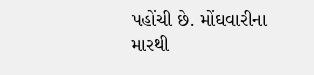પહોંચી છે. મોંઘવારીના મારથી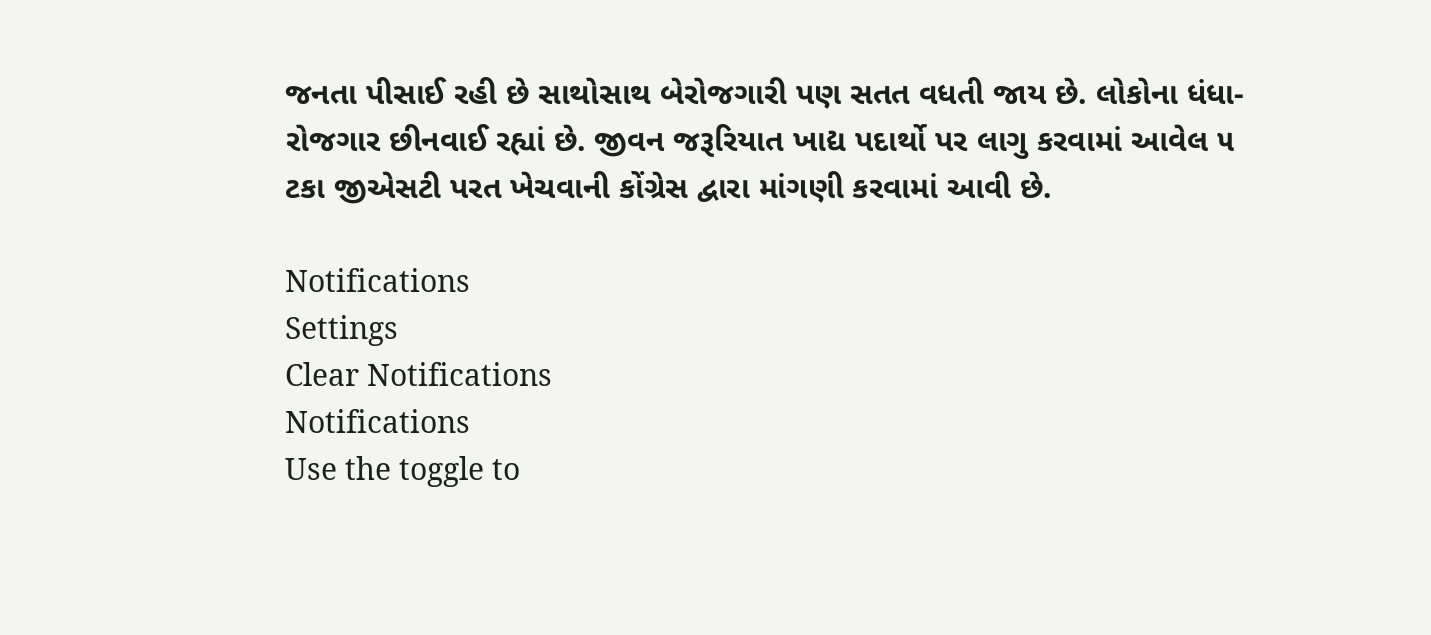જનતા પીસાઈ રહી છે સાથોસાથ બેરોજગારી પણ સતત વધતી જાય છે. લોકોના ધંધા-રોજગાર છીનવાઈ રહ્યાં છે. જીવન જરૂરિયાત ખાદ્ય પદાર્થો પર લાગુ કરવામાં આવેલ ૫ ટકા જીએસટી પરત ખેચવાની કોંગ્રેસ દ્વારા માંગણી કરવામાં આવી છે.

Notifications
Settings
Clear Notifications
Notifications
Use the toggle to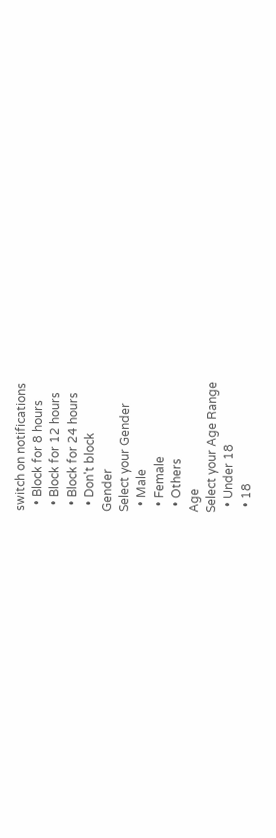switch on notifications
  • Block for 8 hours
  • Block for 12 hours
  • Block for 24 hours
  • Don't block
Gender
Select your Gender
  • Male
  • Female
  • Others
Age
Select your Age Range
  • Under 18
  • 18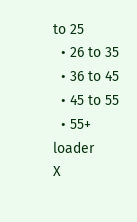to 25
  • 26 to 35
  • 36 to 45
  • 45 to 55
  • 55+
loader
X